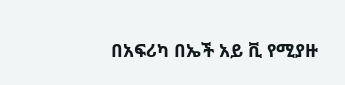በአፍሪካ በኤች አይ ቪ የሚያዙ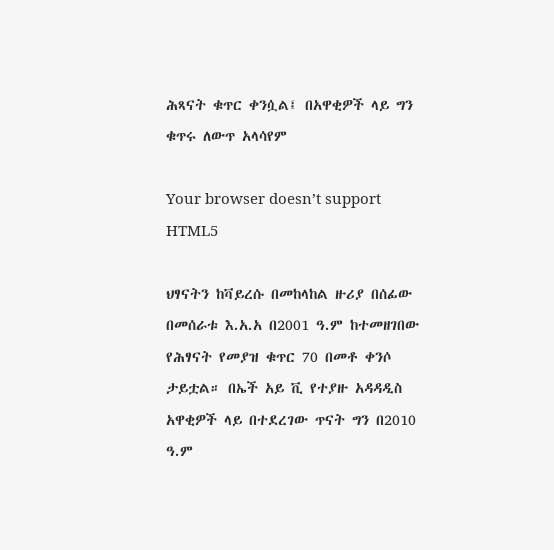ሕጻናት ቁጥር ቀንሷል፤ በአዋቂዎች ላይ ግን ቁጥሩ ለውጥ አላሳየም

Your browser doesn’t support HTML5

ህፃናትን ከቫይረሱ በመከላከል ዙሪያ በሰፊው በመሰራቱ እ.አ.አ በ2001 ዓ.ም ከተመዘገበው የሕፃናት የመያዝ ቁጥር 70 በመቶ ቀንሶ ታይቷል። በኤች አይ ቪ የተያዙ አዳዳዲስ አዋቂዎች ላይ በተደረገው ጥናት ግን በ2010 ዓ.ም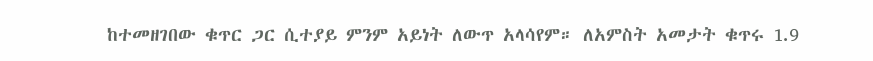ከተመዘገበው ቁጥር ጋር ሲተያይ ምንም አይነት ለውጥ አላሳየም። ለአምስት አመታት ቁጥሩ 1.9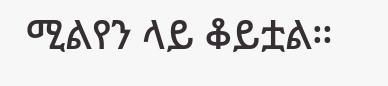ሚልየን ላይ ቆይቷል።